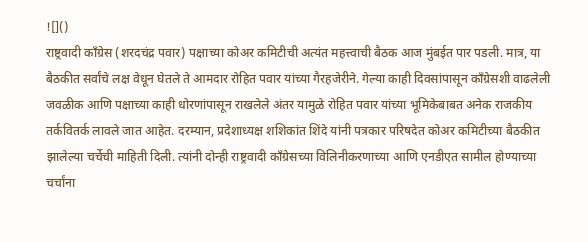![]()
राष्ट्रवादी काँग्रेस (शरदचंद्र पवार) पक्षाच्या कोअर कमिटीची अत्यंत महत्त्वाची बैठक आज मुंबईत पार पडली. मात्र, या बैठकीत सर्वांचे लक्ष वेधून घेतले ते आमदार रोहित पवार यांच्या गैरहजेरीने. गेल्या काही दिवसांपासून काँग्रेसशी वाढलेली जवळीक आणि पक्षाच्या काही धोरणांपासून राखलेले अंतर यामुळे रोहित पवार यांच्या भूमिकेबाबत अनेक राजकीय तर्कवितर्क लावले जात आहेत. दरम्यान, प्रदेशाध्यक्ष शशिकांत शिंदे यांनी पत्रकार परिषदेत कोअर कमिटीच्या बैठकीत झालेल्या चर्चेची माहिती दिली. त्यांनी दोन्ही राष्ट्रवादी काँग्रेसच्या विलिनीकरणाच्या आणि एनडीएत सामील होण्याच्या चर्चांना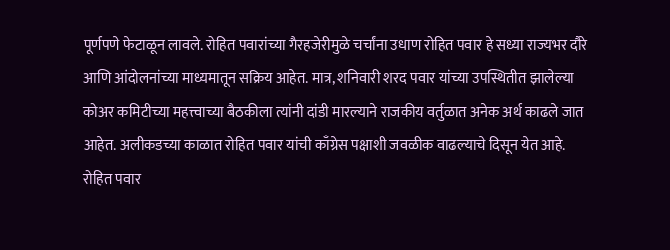पूर्णपणे फेटाळून लावले. रोहित पवारांच्या गैरहजेरीमुळे चर्चांना उधाण रोहित पवार हे सध्या राज्यभर दौरे आणि आंदोलनांच्या माध्यमातून सक्रिय आहेत. मात्र, शनिवारी शरद पवार यांच्या उपस्थितीत झालेल्या कोअर कमिटीच्या महत्त्वाच्या बैठकीला त्यांनी दांडी मारल्याने राजकीय वर्तुळात अनेक अर्थ काढले जात आहेत. अलीकडच्या काळात रोहित पवार यांची काँग्रेस पक्षाशी जवळीक वाढल्याचे दिसून येत आहे. रोहित पवार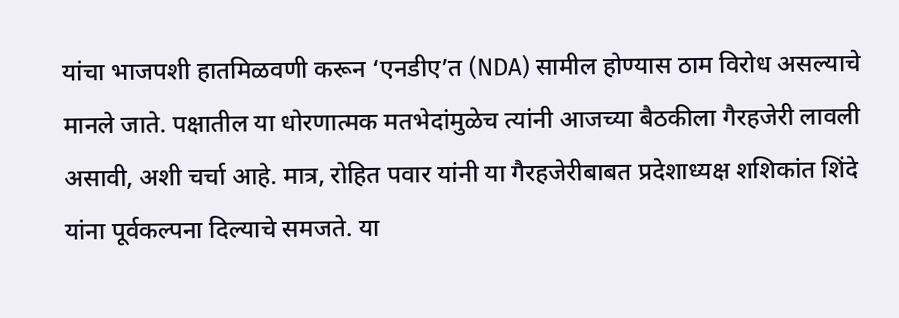यांचा भाजपशी हातमिळवणी करून ‘एनडीए’त (NDA) सामील होण्यास ठाम विरोध असल्याचे मानले जाते. पक्षातील या धोरणात्मक मतभेदांमुळेच त्यांनी आजच्या बैठकीला गैरहजेरी लावली असावी, अशी चर्चा आहे. मात्र, रोहित पवार यांनी या गैरहजेरीबाबत प्रदेशाध्यक्ष शशिकांत शिंदे यांना पूर्वकल्पना दिल्याचे समजते. या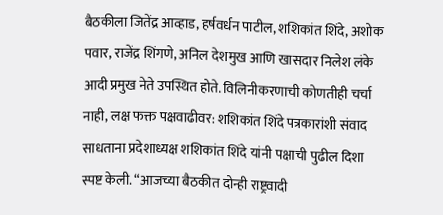बैठकीला जितेंद्र आव्हाड, हर्षवर्धन पाटील, शशिकांत शिंदे, अशोक पवार, राजेंद्र शिंगणे, अनिल देशमुख आणि खासदार निलेश लंके आदी प्रमुख नेते उपस्थित होते. विलिनीकरणाची कोणतीही चर्चा नाही, लक्ष फक्त पक्षवाढीवर: शशिकांत शिंदे पत्रकारांशी संवाद साधताना प्रदेशाध्यक्ष शशिकांत शिंदे यांनी पक्षाची पुढील दिशा स्पष्ट केली. “आजच्या बैठकीत दोन्ही राष्ट्रवादी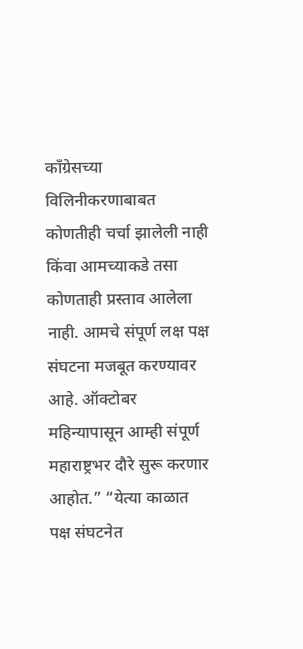काँग्रेसच्या विलिनीकरणाबाबत कोणतीही चर्चा झालेली नाही किंवा आमच्याकडे तसा कोणताही प्रस्ताव आलेला नाही. आमचे संपूर्ण लक्ष पक्ष संघटना मजबूत करण्यावर आहे. ऑक्टोबर महिन्यापासून आम्ही संपूर्ण महाराष्ट्रभर दौरे सुरू करणार आहोत.” “येत्या काळात पक्ष संघटनेत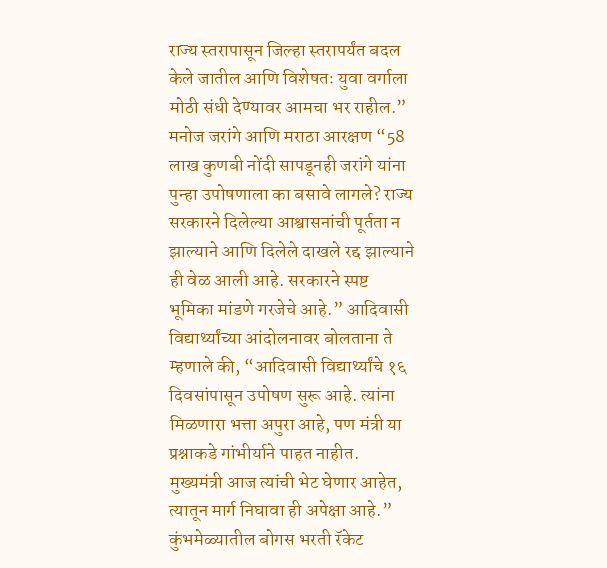राज्य स्तरापासून जिल्हा स्तरापर्यंत बदल केले जातील आणि विशेषतः युवा वर्गाला मोठी संधी देण्यावर आमचा भर राहील.” मनोज जरांगे आणि मराठा आरक्षण “58 लाख कुणबी नोंदी सापडूनही जरांगे यांना पुन्हा उपोषणाला का बसावे लागले? राज्य सरकारने दिलेल्या आश्वासनांची पूर्तता न झाल्याने आणि दिलेले दाखले रद्द झाल्याने ही वेळ आली आहे. सरकारने स्पष्ट भूमिका मांडणे गरजेचे आहे.” आदिवासी विद्यार्थ्यांच्या आंदोलनावर बोलताना ते म्हणाले की, “आदिवासी विद्यार्थ्यांचे १६ दिवसांपासून उपोषण सुरू आहे. त्यांना मिळणारा भत्ता अपुरा आहे, पण मंत्री या प्रश्नाकडे गांभीर्याने पाहत नाहीत. मुख्यमंत्री आज त्यांची भेट घेणार आहेत, त्यातून मार्ग निघावा ही अपेक्षा आहे.” कुंभमेळ्यातील बोगस भरती रॅकेट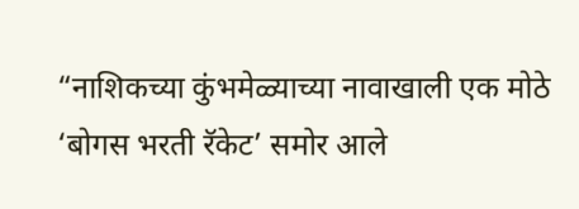“नाशिकच्या कुंभमेळ्याच्या नावाखाली एक मोठे ‘बोगस भरती रॅकेट’ समोर आले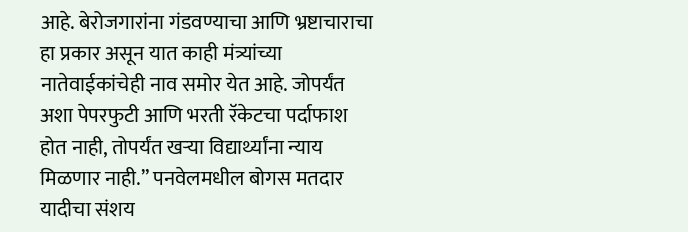आहे. बेरोजगारांना गंडवण्याचा आणि भ्रष्टाचाराचा हा प्रकार असून यात काही मंत्र्यांच्या नातेवाईकांचेही नाव समोर येत आहे. जोपर्यंत अशा पेपरफुटी आणि भरती रॅकेटचा पर्दाफाश होत नाही, तोपर्यंत खऱ्या विद्यार्थ्यांना न्याय मिळणार नाही.” पनवेलमधील बोगस मतदार यादीचा संशय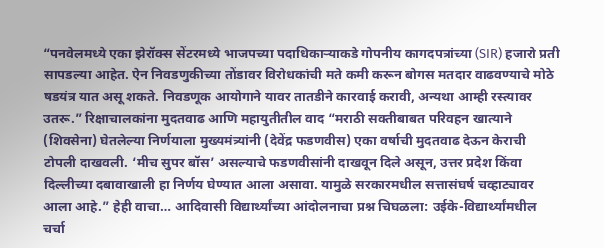“पनवेलमध्ये एका झेरॉक्स सेंटरमध्ये भाजपच्या पदाधिकाऱ्याकडे गोपनीय कागदपत्रांच्या (SIR) हजारो प्रती सापडल्या आहेत. ऐन निवडणुकीच्या तोंडावर विरोधकांची मते कमी करून बोगस मतदार वाढवण्याचे मोठे षडयंत्र यात असू शकते. निवडणूक आयोगाने यावर तातडीने कारवाई करावी, अन्यथा आम्ही रस्त्यावर उतरू.” रिक्षाचालकांना मुदतवाढ आणि महायुतीतील वाद “मराठी सक्तीबाबत परिवहन खात्याने (शिवसेना) घेतलेल्या निर्णयाला मुख्यमंत्र्यांनी (देवेंद्र फडणवीस) एका वर्षाची मुदतवाढ देऊन केराची टोपली दाखवली. ‘मीच सुपर बॉस’ असल्याचे फडणवीसांनी दाखवून दिले असून, उत्तर प्रदेश किंवा दिल्लीच्या दबावाखाली हा निर्णय घेण्यात आला असावा. यामुळे सरकारमधील सत्तासंघर्ष चव्हाट्यावर आला आहे.” हेही वाचा… आदिवासी विद्यार्थ्यांच्या आंदोलनाचा प्रश्न चिघळला: उईके-विद्यार्थ्यांमधील चर्चा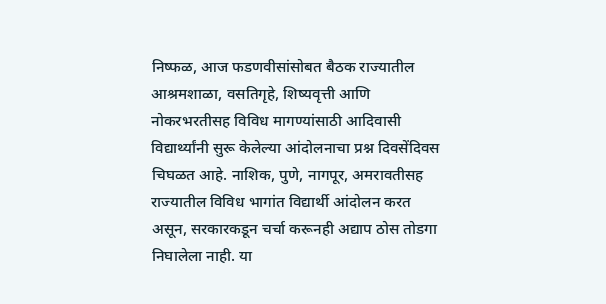निष्फळ, आज फडणवीसांसोबत बैठक राज्यातील आश्रमशाळा, वसतिगृहे, शिष्यवृत्ती आणि नोकरभरतीसह विविध मागण्यांसाठी आदिवासी विद्यार्थ्यांनी सुरू केलेल्या आंदोलनाचा प्रश्न दिवसेंदिवस चिघळत आहे. नाशिक, पुणे, नागपूर, अमरावतीसह राज्यातील विविध भागांत विद्यार्थी आंदोलन करत असून, सरकारकडून चर्चा करूनही अद्याप ठोस तोडगा निघालेला नाही. या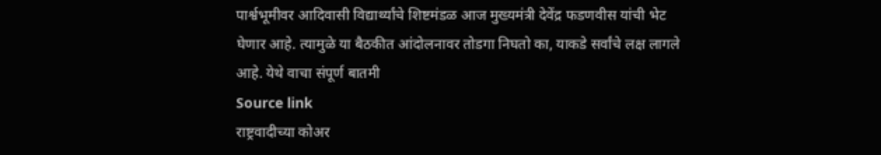पार्श्वभूमीवर आदिवासी विद्यार्थ्यांचे शिष्टमंडळ आज मुख्यमंत्री देवेंद्र फडणवीस यांची भेट घेणार आहे. त्यामुळे या बैठकीत आंदोलनावर तोडगा निघतो का, याकडे सर्वांचे लक्ष लागले आहे. येथे वाचा संपूर्ण बातमी
Source link
राष्ट्रवादीच्या कोअर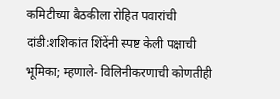कमिटीच्या बैठकीला रोहित पवारांची दांडी:शशिकांत शिंदेंनी स्पष्ट केली पक्षाची भूमिका; म्हणाले- विलिनीकरणाची कोणतीही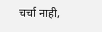चर्चा नाही,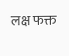लक्ष फक्त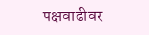पक्षवाढीवर